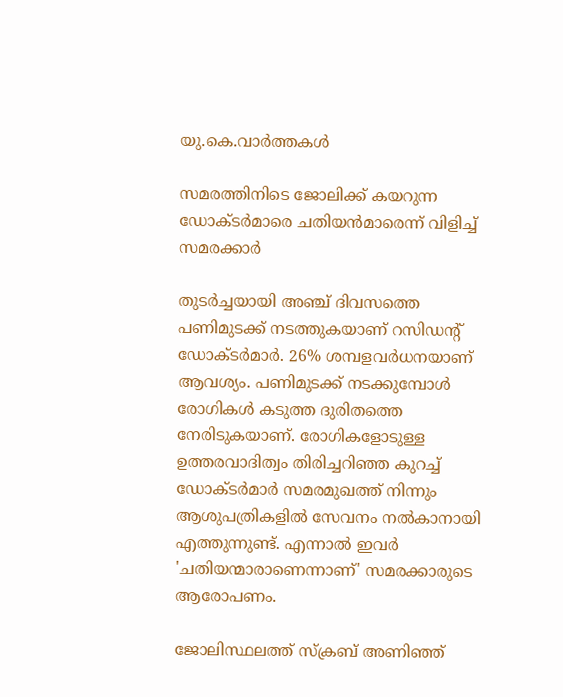യു.കെ.വാര്‍ത്തകള്‍

സമരത്തിനിടെ ജോലിക്ക് കയറുന്ന ഡോക്ടര്‍മാരെ ചതിയന്‍മാരെന്ന് വിളിച്ച് സമരക്കാര്‍

തുടര്‍ച്ചയായി അഞ്ച് ദിവസത്തെ പണിമുടക്ക് നടത്തുകയാണ് റസിഡന്റ് ഡോക്ടര്‍മാര്‍. 26% ശമ്പളവര്‍ധനയാണ് ആവശ്യം. പണിമുടക്ക് നടക്കുമ്പോള്‍ രോഗികള്‍ കടുത്ത ദുരിതത്തെ നേരിടുകയാണ്. രോഗികളോടുള്ള ഉത്തരവാദിത്വം തിരിച്ചറിഞ്ഞ കുറച്ച് ഡോക്ടര്‍മാര്‍ സമരമുഖത്ത് നിന്നും ആശുപത്രികളില്‍ സേവനം നല്‍കാനായി എത്തുന്നുണ്ട്. എന്നാല്‍ ഇവര്‍ 'ചതിയന്മാരാണെന്നാണ്' സമരക്കാരുടെ ആരോപണം.

ജോലിസ്ഥലത്ത് സ്‌ക്രബ് അണിഞ്ഞ്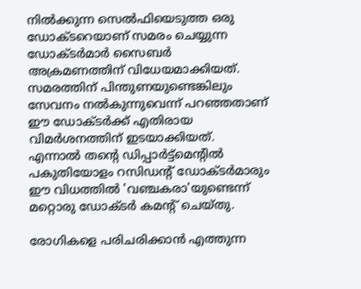നില്‍ക്കുന്ന സെല്‍ഫിയെടുത്ത ഒരു ഡോക്ടറെയാണ് സമരം ചെയ്യുന്ന ഡോക്ടര്‍മാര്‍ സൈബര്‍ അക്രമണത്തിന് വിധേയമാക്കിയത്. സമരത്തിന് പിന്തുണയുണ്ടെങ്കിലും സേവനം നല്‍കുന്നുവെന്ന് പറഞ്ഞതാണ് ഈ ഡോക്ടര്‍ക്ക് എതിരായ വിമര്‍ശനത്തിന് ഇടയാക്കിയത്. എന്നാല്‍ തന്റെ ഡിപ്പാര്‍ട്ട്‌മെന്റില്‍ പകുതിയോളം റസിഡന്റ് ഡോക്ടര്‍മാരും ഈ വിധത്തില്‍ 'വഞ്ചകരാ'യുണ്ടെന്ന് മറ്റൊരു ഡോക്ടര്‍ കമന്റ് ചെയ്തു.

രോഗികളെ പരിചരിക്കാന്‍ എത്തുന്ന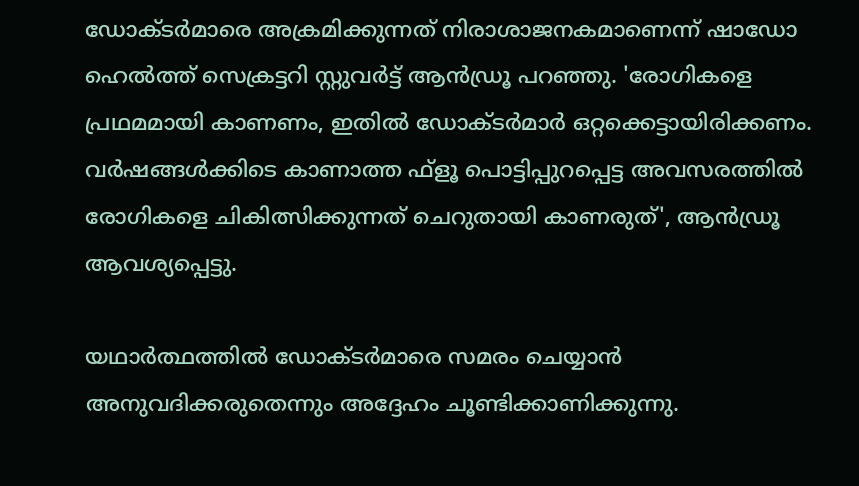ഡോക്ടര്‍മാരെ അക്രമിക്കുന്നത് നിരാശാജനകമാണെന്ന് ഷാഡോ ഹെല്‍ത്ത് സെക്രട്ടറി സ്റ്റുവര്‍ട്ട് ആന്‍ഡ്രൂ പറഞ്ഞു. 'രോഗികളെ പ്രഥമമായി കാണണം, ഇതില്‍ ഡോക്ടര്‍മാര്‍ ഒറ്റക്കെട്ടായിരിക്കണം. വര്‍ഷങ്ങള്‍ക്കിടെ കാണാത്ത ഫ്‌ളൂ പൊട്ടിപ്പുറപ്പെട്ട അവസരത്തില്‍ രോഗികളെ ചികിത്സിക്കുന്നത് ചെറുതായി കാണരുത്', ആന്‍ഡ്രൂ ആവശ്യപ്പെട്ടു.

യഥാര്‍ത്ഥത്തില്‍ ഡോക്ടര്‍മാരെ സമരം ചെയ്യാന്‍ അനുവദിക്കരുതെന്നും അദ്ദേഹം ചൂണ്ടിക്കാണിക്കുന്നു.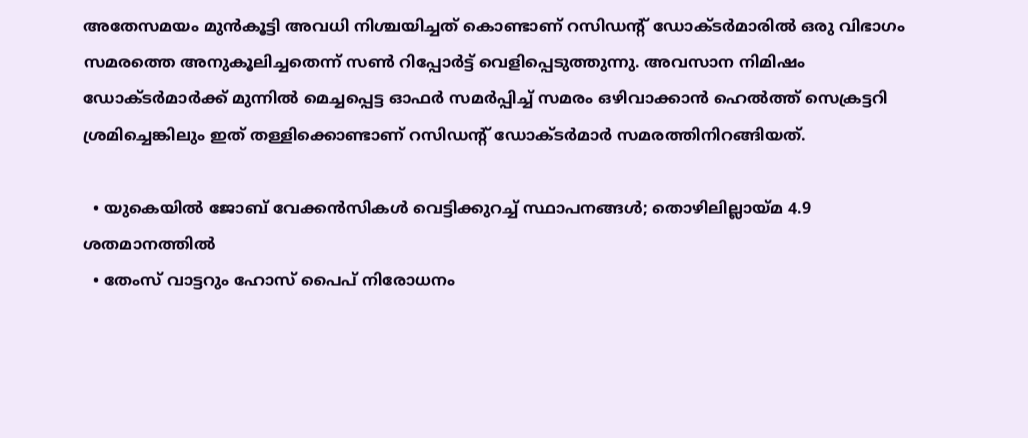അതേസമയം മുന്‍കൂട്ടി അവധി നിശ്ചയിച്ചത് കൊണ്ടാണ് റസിഡന്റ് ഡോക്ടര്‍മാരില്‍ ഒരു വിഭാഗം സമരത്തെ അനുകൂലിച്ചതെന്ന് സണ്‍ റിപ്പോര്‍ട്ട് വെളിപ്പെടുത്തുന്നു. അവസാന നിമിഷം ഡോക്ടര്‍മാര്‍ക്ക് മുന്നില്‍ മെച്ചപ്പെട്ട ഓഫര്‍ സമര്‍പ്പിച്ച് സമരം ഒഴിവാക്കാന്‍ ഹെല്‍ത്ത് സെക്രട്ടറി ശ്രമിച്ചെങ്കിലും ഇത് തള്ളിക്കൊണ്ടാണ് റസിഡന്റ് ഡോക്ടര്‍മാര്‍ സമരത്തിനിറങ്ങിയത്.

  • യുകെയില്‍ ജോബ് വേക്കന്‍സികള്‍ വെട്ടിക്കുറച്ച് സ്ഥാപനങ്ങള്‍; തൊഴിലില്ലായ്മ 4.9 ശതമാനത്തില്‍
  • തേംസ് വാട്ടറും ഹോസ് പൈപ് നിരോധനം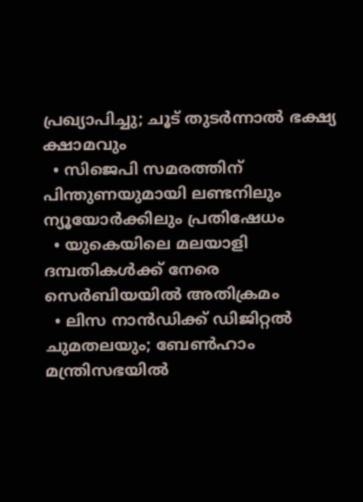പ്രഖ്യാപിച്ചു; ചൂട് തുടര്‍ന്നാല്‍ ഭക്ഷ്യ ക്ഷാമവും
  • സിജെപി സമരത്തിന് പിന്തുണയുമായി ലണ്ടനിലും ന്യൂയോര്‍ക്കിലും പ്രതിഷേധം
  • യുകെയിലെ മലയാളി ദമ്പതികള്‍ക്ക് നേരെ സെര്‍ബിയയില്‍ അതിക്രമം
  • ലിസ നാന്‍ഡിക്ക് ഡിജിറ്റല്‍ ചുമതലയും; ബേണ്‍ഹാം മന്ത്രിസഭയില്‍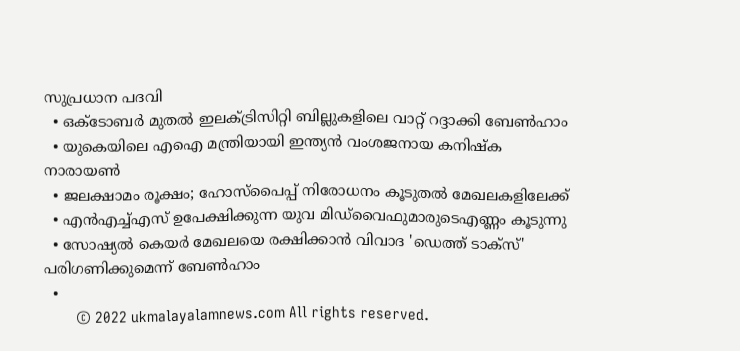സുപ്രധാന പദവി
  • ഒക്ടോബര്‍ മുതല്‍ ഇലക്ട്രിസിറ്റി ബില്ലുകളിലെ വാറ്റ് റദ്ദാക്കി ബേണ്‍ഹാം
  • യുകെയിലെ എഐ മന്ത്രിയായി ഇന്ത്യന്‍ വംശജനായ കനിഷ്‌ക നാരായണ്‍
  • ജലക്ഷാമം രൂക്ഷം; ഹോസ്‌പൈപ്പ് നിരോധനം കൂടുതല്‍ മേഖലകളിലേക്ക്
  • എന്‍എച്ച്എസ് ഉപേക്ഷിക്കുന്ന യുവ മിഡ്‌വൈഫുമാരുടെഎണ്ണം കൂടുന്നു
  • സോഷ്യല്‍ കെയര്‍ മേഖലയെ രക്ഷിക്കാന്‍ വിവാദ 'ഡെത്ത് ടാക്‌സ്' പരിഗണിക്കുമെന്ന് ബേണ്‍ഹാം
  •
        © 2022 ukmalayalamnews.com All rights reserved.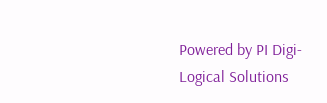Powered by PI Digi-Logical Solutions